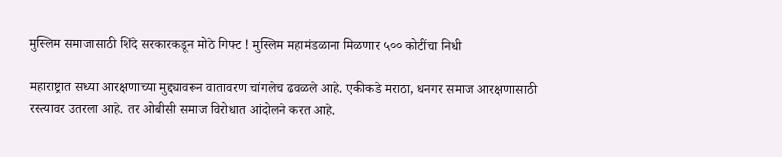मुस्लिम समाजासाठी शिंदे सरकारकडून मोठे गिफ्ट ! मुस्लिम महामंडळाना मिळणार ५०० कोटींचा निधी

महाराष्ट्रात सध्या आरक्षणाच्या मुद्द्यावरून वातावरण चांगलेच ढवळले आहे. एकीकडे मराठा, धनगर समाज आरक्षणासाठी रस्त्यावर उतरला आहे. तर ओबीसी समाज विरोधात आंदोलने करत आहे.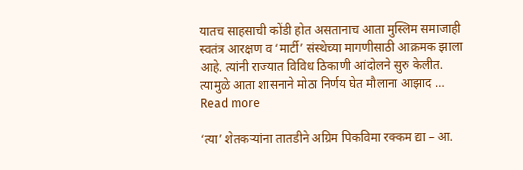यातच साहसाची कोंडी होत असतानाच आता मुस्लिम समाजाही स्वतंत्र आरक्षण व ‘मार्टी’ संस्थेच्या मागणीसाठी आक्रमक झाला आहे. त्यांनी राज्यात विविध ठिकाणी आंदोलने सुरु केलीत. त्यामुळे आता शासनाने मोठा निर्णय घेत मौलाना आझाद … Read more

‘त्या’ शेतकऱ्यांना तातडीने अग्रिम पिकविमा रक्कम द्या – आ.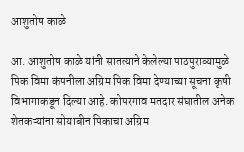आशुतोष काळे

आ. आशुतोष काळे यांनी सातत्याने केलेल्या पाठपुराव्यामुळे पिक विमा कंपनीला अग्रिम पिक विमा देण्याच्या सूचना कृषी विभागाकडून दिल्या आहे. कोपरगाव मतदार संघातील अनेक शेतकऱ्यांना सोयाबीन पिकाचा अग्रिम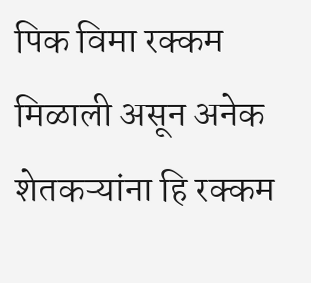पिक विमा रक्कम मिळाली असून अनेक शेतकऱ्यांना हि रक्कम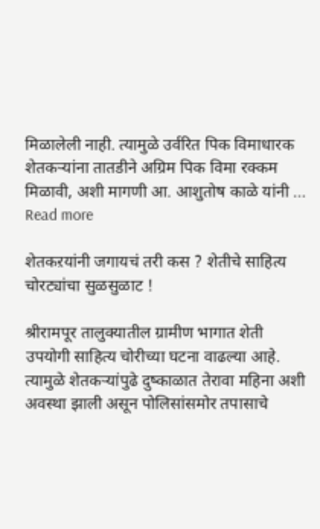मिळालेली नाही. त्यामुळे उर्वरित पिक विमाधारक शेतकऱ्यांना तातडीने अग्रिम पिक विमा रक्कम मिळावी, अशी मागणी आ. आशुतोष काळे यांनी … Read more

शेतकऱयांनी जगायचं तरी कस ? शेतीचे साहित्य चोरट्यांचा सुळसुळाट !

श्रीरामपूर तालुक्यातील ग्रामीण भागात शेती उपयोगी साहित्य चोरीच्या घटना वाढल्या आहे. त्यामुळे शेतकऱ्यांपुढे दुष्काळात तेरावा महिना अशी अवस्था झाली असून पोलिसांसमोर तपासाचे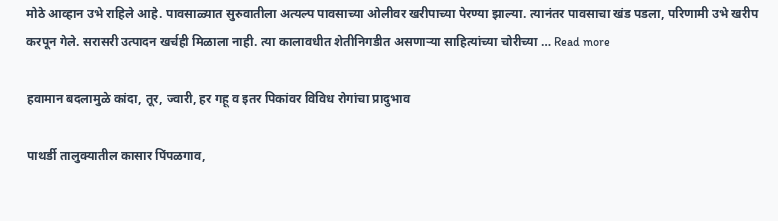मोठे आव्हान उभे राहिले आहे. पावसाळ्यात सुरुवातीला अत्यल्प पावसाच्या ओलीवर खरीपाच्या पेरण्या झाल्या. त्यानंतर पावसाचा खंड पडला, परिणामी उभे खरीप करपून गेले. सरासरी उत्पादन खर्चही मिळाला नाही. त्या कालावधीत शेतीनिगडीत असणाऱ्या साहित्यांच्या चोरीच्या … Read more

हवामान बदलामुळे कांदा, तूर, ज्वारी, हर गहू व इतर पिकांवर विविध रोगांचा प्रादुभाव

पाथर्डी तालुक्यातील कासार पिंपळगाव,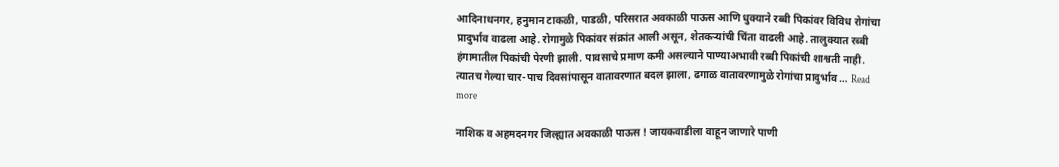आदिनाथनगर, हनुमान टाकळी, पाडळी, परिसरात अवकाळी पाऊस आणि धुक्याने रब्बी पिकांवर विविध रोगांचा प्रादुर्भाव वाढला आहे. रोगामुळे पिकांवर संक्रांत आली असून, शेतकऱ्यांची चिंता वाढली आहे. तालुक्यात रब्बी हंगामातील पिकांची पेरणी झाली. पावसाचे प्रमाण कमी असल्याने पाण्याअभावी रब्बी पिकांची शाश्वती नाही. त्यातच गेल्या चार-पाच दिवसांपासून वातावरणात बदल झाला, ढगाळ वातावरणामुळे रोगांचा प्रादुर्भाव … Read more

नाशिक व अहमदनगर जिल्ह्यात अवकाळी पाऊस ! जायकवाडीला वाहून जाणारे पाणी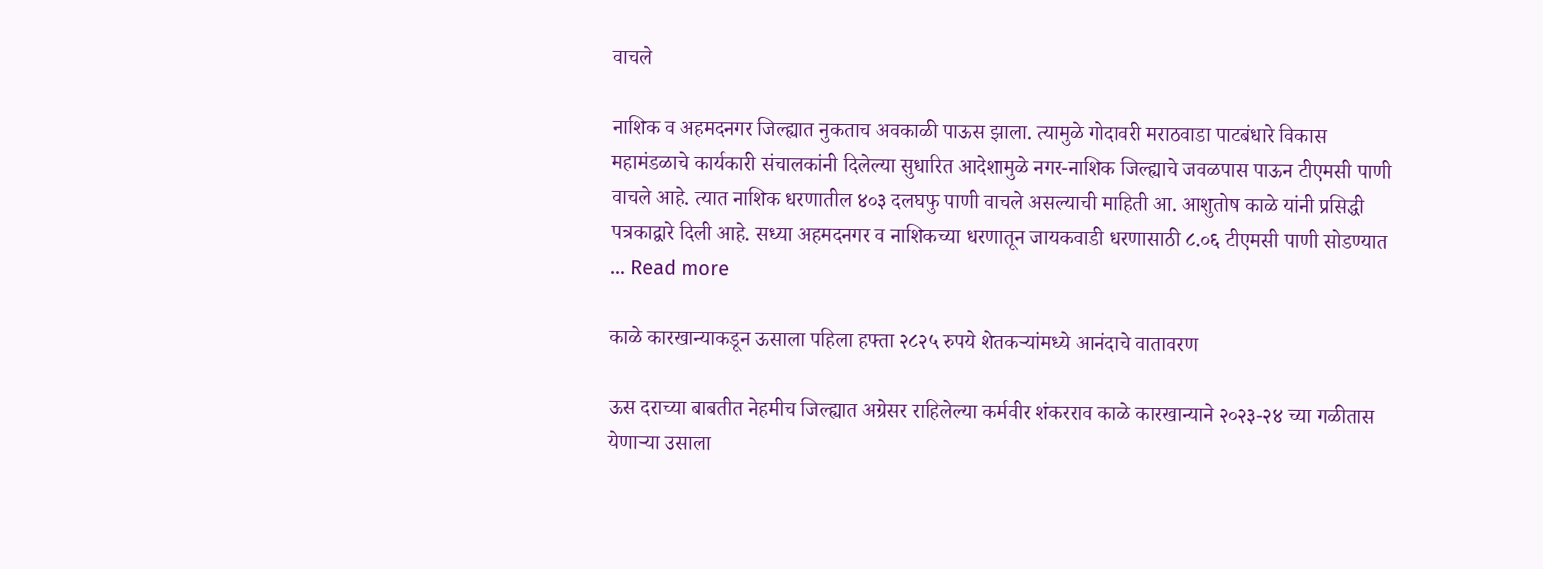वाचले

नाशिक व अहमदनगर जिल्ह्यात नुकताच अवकाळी पाऊस झाला. त्यामुळे गोदावरी मराठवाडा पाटबंधारे विकास महामंडळाचे कार्यकारी संचालकांनी दिलेल्या सुधारित आदेशामुळे नगर-नाशिक जिल्ह्याचे जवळपास पाऊन टीएमसी पाणी वाचले आहे. त्यात नाशिक धरणातील ४०३ दलघफु पाणी वाचले असल्याची माहिती आ. आशुतोष काळे यांनी प्रसिद्धी पत्रकाद्वारे दिली आहे. सध्या अहमदनगर व नाशिकच्या धरणातून जायकवाडी धरणासाठी ८.०६ टीएमसी पाणी सोडण्यात … Read more

काळे कारखान्याकडून ऊसाला पहिला हफ्ता २८२५ रुपये शेतकऱ्यांमध्ये आनंदाचे वातावरण

ऊस दराच्या बाबतीत नेहमीच जिल्ह्यात अग्रेसर राहिलेल्या कर्मवीर शंकरराव काळे कारखान्याने २०२३-२४ च्या गळीतास येणाऱ्या उसाला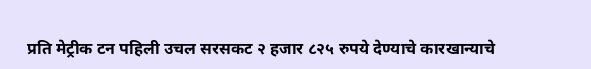प्रति मेट्रीक टन पहिली उचल सरसकट २ हजार ८२५ रुपये देण्याचे कारखान्याचे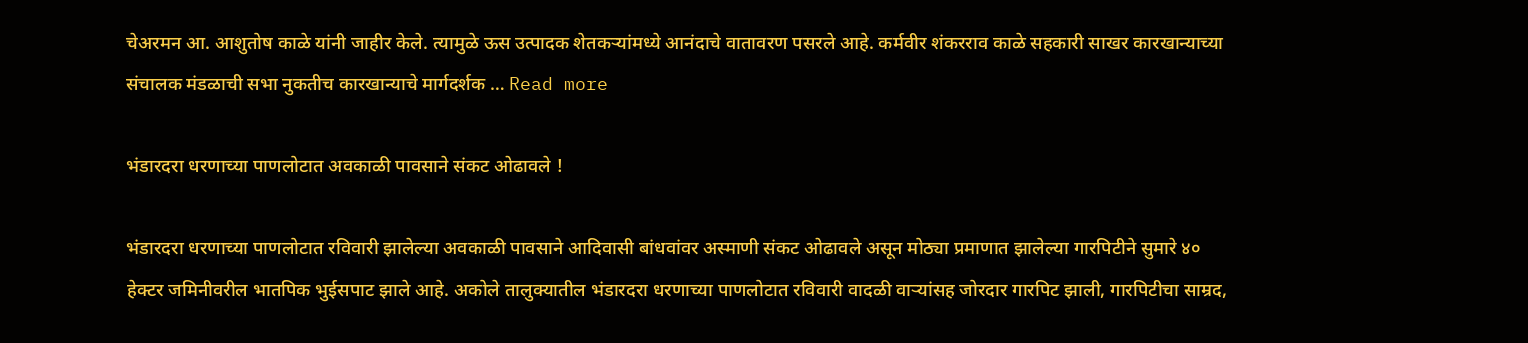चेअरमन आ. आशुतोष काळे यांनी जाहीर केले. त्यामुळे ऊस उत्पादक शेतकऱ्यांमध्ये आनंदाचे वातावरण पसरले आहे. कर्मवीर शंकरराव काळे सहकारी साखर कारखान्याच्या संचालक मंडळाची सभा नुकतीच कारखान्याचे मार्गदर्शक … Read more

भंडारदरा धरणाच्या पाणलोटात अवकाळी पावसाने संकट ओढावले !

भंडारदरा धरणाच्या पाणलोटात रविवारी झालेल्या अवकाळी पावसाने आदिवासी बांधवांवर अस्माणी संकट ओढावले असून मोठ्या प्रमाणात झालेल्या गारपिटीने सुमारे ४० हेक्टर जमिनीवरील भातपिक भुईसपाट झाले आहे. अकोले तालुक्यातील भंडारदरा धरणाच्या पाणलोटात रविवारी वादळी वाऱ्यांसह जोरदार गारपिट झाली, गारपिटीचा साम्रद,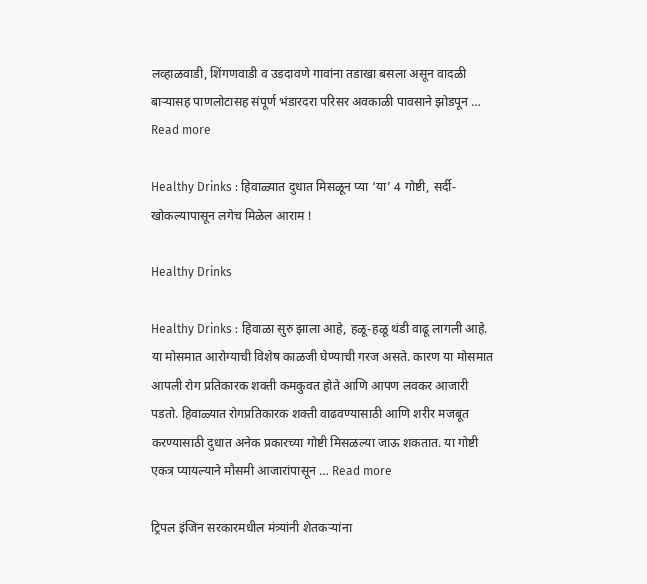लव्हाळवाडी, शिंगणवाडी व उडदावणे गावांना तडाखा बसला असून वादळी बाऱ्यासह पाणलोटासह संपूर्ण भंडारदरा परिसर अवकाळी पावसाने झोडपून … Read more

Healthy Drinks : हिवाळ्यात दुधात मिसळून प्या ‘या’ 4 गोष्टी, सर्दी-खोकल्यापासून लगेच मिळेल आराम !

Healthy Drinks

Healthy Drinks : हिवाळा सुरु झाला आहे, हळू-हळू थंडी वाढू लागली आहे. या मोसमात आरोग्याची विशेष काळजी घेण्याची गरज असते. कारण या मोसमात आपली रोग प्रतिकारक शक्ती कमकुवत होते आणि आपण लवकर आजारी पडतो. हिवाळ्यात रोगप्रतिकारक शक्ती वाढवण्यासाठी आणि शरीर मजबूत करण्यासाठी दुधात अनेक प्रकारच्या गोष्टी मिसळल्या जाऊ शकतात. या गोष्टी एकत्र प्यायल्याने मौसमी आजारांपासून … Read more

ट्रिपल इंजिन सरकारमधील मंत्र्यांनी शेतकऱ्यांना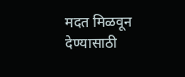मदत मिळवून देण्यासाठी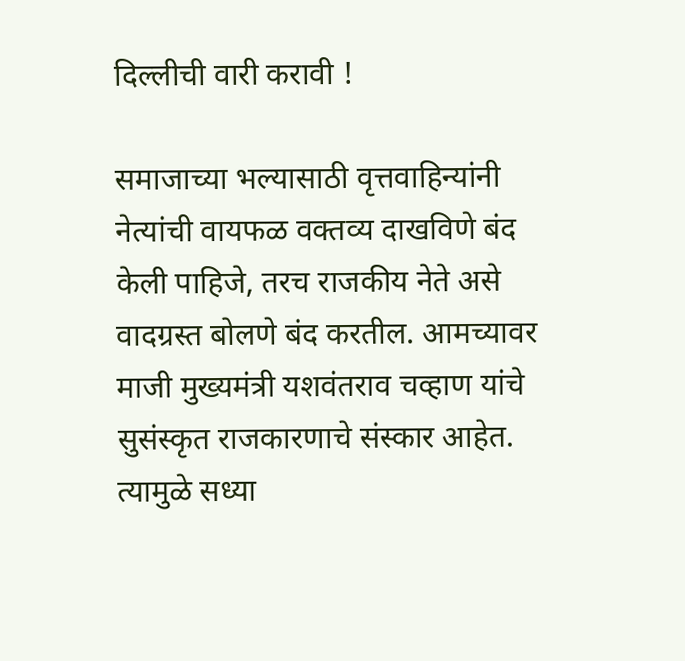दिल्लीची वारी करावी !

समाजाच्या भल्यासाठी वृत्तवाहिन्यांनी नेत्यांची वायफळ वक्तव्य दाखविणे बंद केली पाहिजे, तरच राजकीय नेते असे वादग्रस्त बोलणे बंद करतील. आमच्यावर माजी मुख्यमंत्री यशवंतराव चव्हाण यांचे सुसंस्कृत राजकारणाचे संस्कार आहेत. त्यामुळे सध्या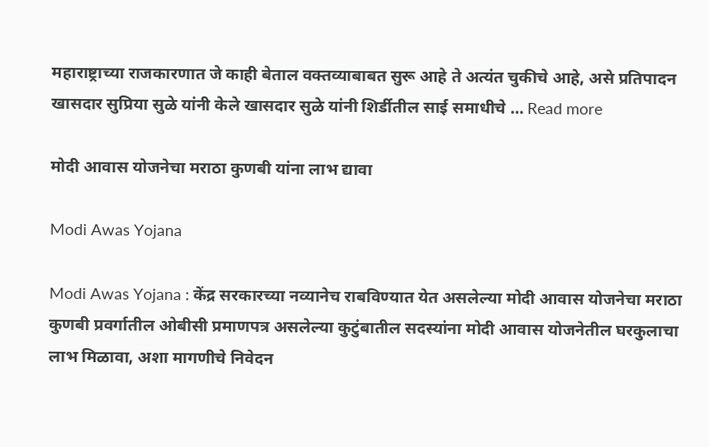महाराष्ट्राच्या राजकारणात जे काही बेताल वक्तव्याबाबत सुरू आहे ते अत्यंत चुकीचे आहे, असे प्रतिपादन खासदार सुप्रिया सुळे यांनी केले खासदार सुळे यांनी शिर्डीतील साई समाधीचे … Read more

मोदी आवास योजनेचा मराठा कुणबी यांना लाभ द्यावा

Modi Awas Yojana

Modi Awas Yojana : केंद्र सरकारच्या नव्यानेच राबविण्यात येत असलेल्या मोदी आवास योजनेचा मराठा कुणबी प्रवर्गातील ओबीसी प्रमाणपत्र असलेल्या कुटुंबातील सदस्यांना मोदी आवास योजनेतील घरकुलाचा लाभ मिळावा, अशा मागणीचे निवेदन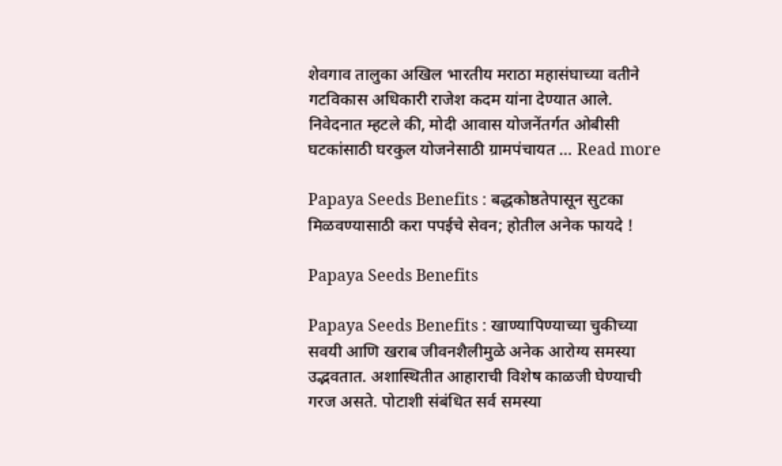शेवगाव तालुका अखिल भारतीय मराठा महासंघाच्या वतीने गटविकास अधिकारी राजेश कदम यांना देण्यात आले. निवेदनात म्हटले की, मोदी आवास योजनेंतर्गत ओबीसी घटकांसाठी घरकुल योजनेसाठी ग्रामपंचायत … Read more

Papaya Seeds Benefits : बद्धकोष्ठतेपासून सुटका मिळवण्यासाठी करा पपईचे सेवन; होतील अनेक फायदे !

Papaya Seeds Benefits

Papaya Seeds Benefits : खाण्यापिण्याच्या चुकीच्या सवयी आणि खराब जीवनशैलीमुळे अनेक आरोग्य समस्या उद्भवतात. अशास्थितीत आहाराची विशेष काळजी घेण्याची गरज असते. पोटाशी संबंधित सर्व समस्या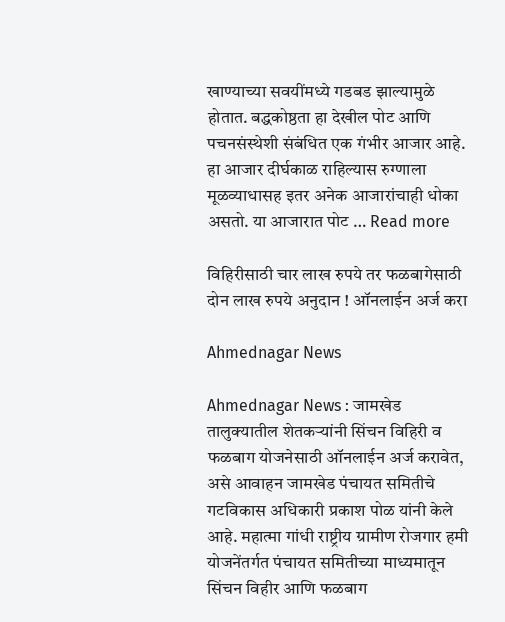खाण्याच्या सवयींमध्ये गडबड झाल्यामुळे होतात. बद्धकोष्ठता हा देखील पोट आणि पचनसंस्थेशी संबंधित एक गंभीर आजार आहे. हा आजार दीर्घकाळ राहिल्यास रुग्णाला मूळव्याधासह इतर अनेक आजारांचाही धोका असतो. या आजारात पोट … Read more

विहिरीसाठी चार लाख रुपये तर फळबागेसाठी दोन लाख रुपये अनुदान ! ऑनलाईन अर्ज करा

Ahmednagar News

Ahmednagar News : जामखेड तालुक्यातील शेतकऱ्यांनी सिंचन विहिरी व फळबाग योजनेसाठी ऑनलाईन अर्ज करावेत, असे आवाहन जामखेड पंचायत समितीचे गटविकास अधिकारी प्रकाश पोळ यांनी केले आहे. महात्मा गांधी राष्ट्रीय ग्रामीण रोजगार हमी योजनेंतर्गत पंचायत समितीच्या माध्यमातून सिंचन विहीर आणि फळबाग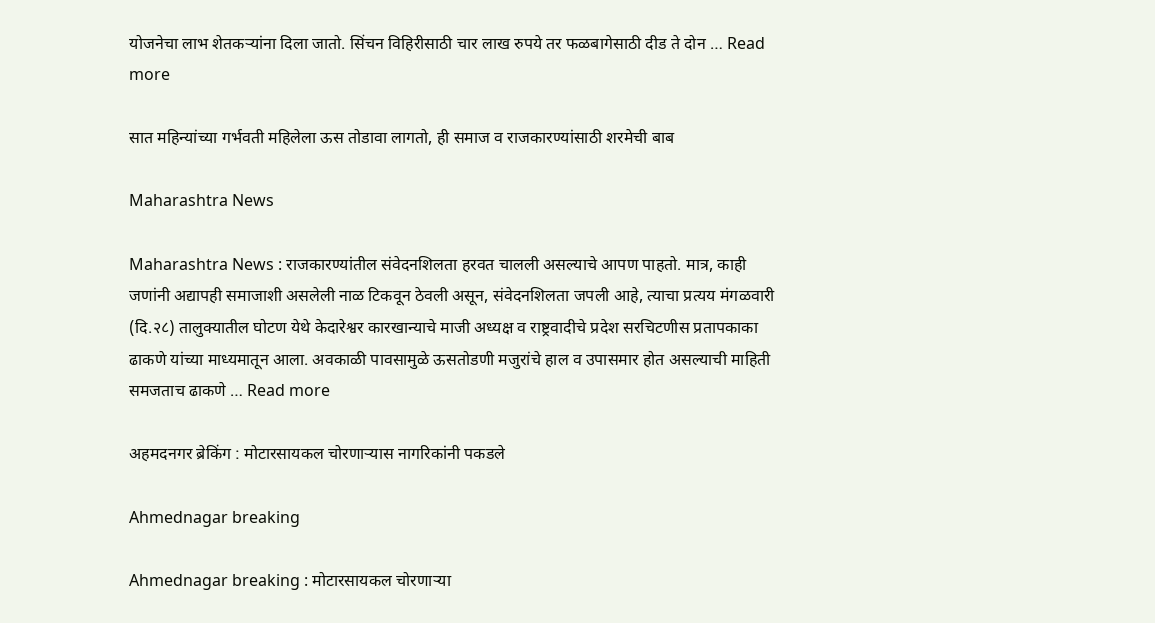योजनेचा लाभ शेतकऱ्यांना दिला जातो. सिंचन विहिरीसाठी चार लाख रुपये तर फळबागेसाठी दीड ते दोन … Read more

सात महिन्यांच्या गर्भवती महिलेला ऊस तोडावा लागतो, ही समाज व राजकारण्यांसाठी शरमेची बाब

Maharashtra News

Maharashtra News : राजकारण्यांतील संवेदनशिलता हरवत चालली असल्याचे आपण पाहतो. मात्र, काही जणांनी अद्यापही समाजाशी असलेली नाळ टिकवून ठेवली असून, संवेदनशिलता जपली आहे, त्याचा प्रत्यय मंगळवारी (दि.२८) तालुक्यातील घोटण येथे केदारेश्वर कारखान्याचे माजी अध्यक्ष व राष्ट्रवादीचे प्रदेश सरचिटणीस प्रतापकाका ढाकणे यांच्या माध्यमातून आला. अवकाळी पावसामुळे ऊसतोडणी मजुरांचे हाल व उपासमार होत असल्याची माहिती समजताच ढाकणे … Read more

अहमदनगर ब्रेकिंग : मोटारसायकल चोरणाऱ्यास नागरिकांनी पकडले

Ahmednagar breaking

Ahmednagar breaking : मोटारसायकल चोरणाऱ्या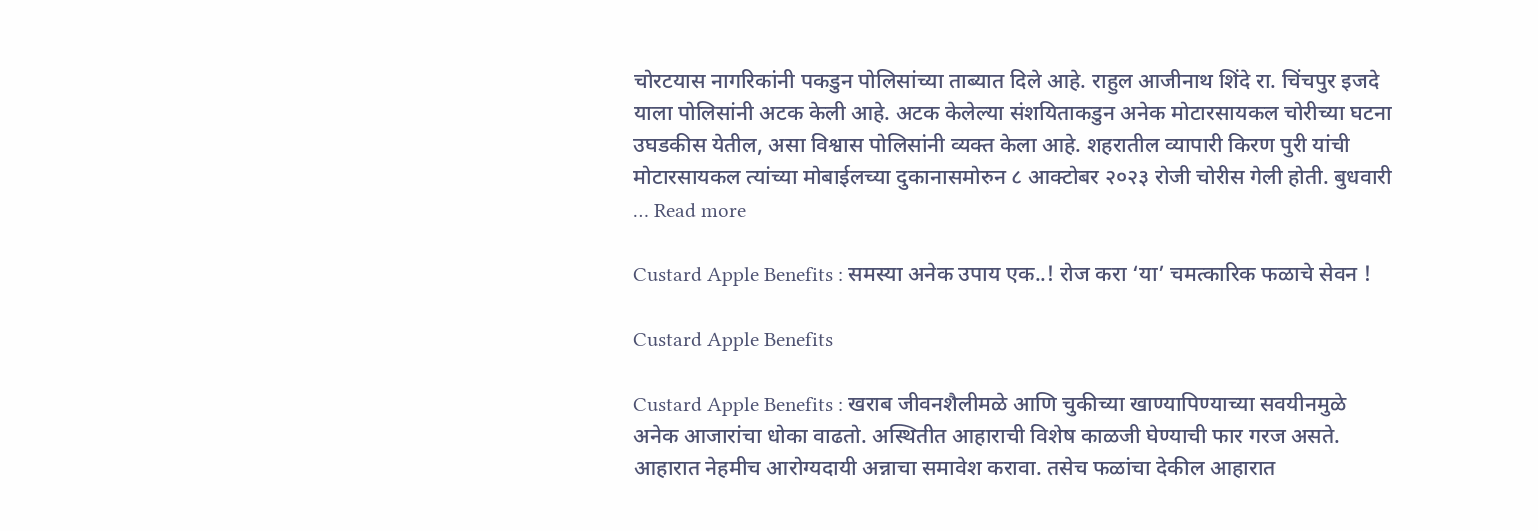चोरटयास नागरिकांनी पकडुन पोलिसांच्या ताब्यात दिले आहे. राहुल आजीनाथ शिंदे रा. चिंचपुर इजदे याला पोलिसांनी अटक केली आहे. अटक केलेल्या संशयिताकडुन अनेक मोटारसायकल चोरीच्या घटना उघडकीस येतील, असा विश्वास पोलिसांनी व्यक्त केला आहे. शहरातील व्यापारी किरण पुरी यांची मोटारसायकल त्यांच्या मोबाईलच्या दुकानासमोरुन ८ आक्टोबर २०२३ रोजी चोरीस गेली होती. बुधवारी … Read more

Custard Apple Benefits : समस्या अनेक उपाय एक..! रोज करा ‘या’ चमत्कारिक फळाचे सेवन !

Custard Apple Benefits

Custard Apple Benefits : खराब जीवनशैलीमळे आणि चुकीच्या खाण्यापिण्याच्या सवयीनमुळे अनेक आजारांचा धोका वाढतो. अस्थितीत आहाराची विशेष काळजी घेण्याची फार गरज असते. आहारात नेहमीच आरोग्यदायी अन्नाचा समावेश करावा. तसेच फळांचा देकील आहारात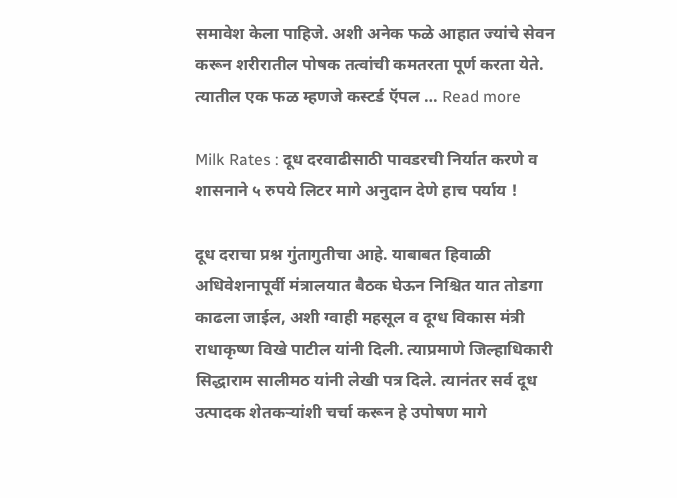समावेश केला पाहिजे. अशी अनेक फळे आहात ज्यांचे सेवन करून शरीरातील पोषक तत्वांची कमतरता पूर्ण करता येते. त्यातील एक फळ म्हणजे कस्टर्ड ऍपल … Read more

Milk Rates : दूध दरवाढीसाठी पावडरची निर्यात करणे व शासनाने ५ रुपये लिटर मागे अनुदान देणे हाच पर्याय !

दूध दराचा प्रश्न गुंतागुतीचा आहे. याबाबत हिवाळी अधिवेशनापूर्वी मंत्रालयात बैठक घेऊन निश्चित यात तोडगा काढला जाईल, अशी ग्वाही महसूल व दूग्ध विकास मंत्री राधाकृष्ण विखे पाटील यांनी दिली. त्याप्रमाणे जिल्हाधिकारी सिद्धाराम सालीमठ यांनी लेखी पत्र दिले. त्यानंतर सर्व दूध उत्पादक शेतकऱ्यांशी चर्चा करून हे उपोषण मागे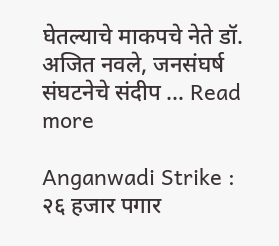घेतल्याचे माकपचे नेते डॉ. अजित नवले, जनसंघर्ष संघटनेचे संदीप … Read more

Anganwadi Strike : २६ हजार पगार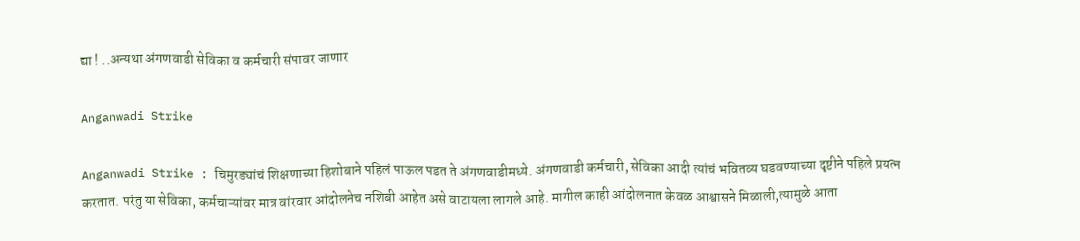द्या ! ..अन्यथा अंगणवाडी सेविका व कर्मचारी संपावर जाणार

Anganwadi Strike

Anganwadi Strike : चिमुरड्यांचं शिक्षणाच्या हिशोबाने पहिलं पाऊल पडत ते अंगणवाडीमध्ये. अंगणवाडी कर्मचारी, सेविका आदी त्यांचं भवितव्य घडवण्याच्या दृष्टीने पहिले प्रयत्न करतात. परंतु या सेविका, कर्मचाऱ्यांवर मात्र वांरवार आंदोलनेच नशिबी आहेत असे वाटायला लागले आहे. मागील काही आंदोलनात केवळ आश्वासने मिळाली,त्यामुळे आता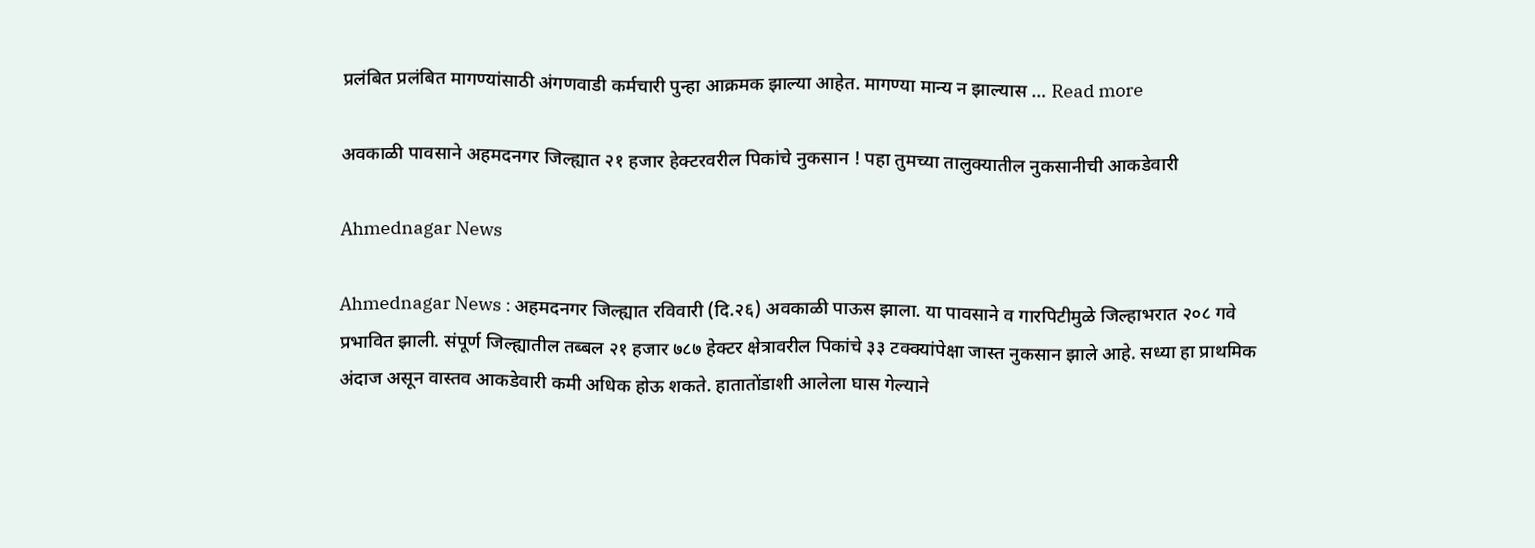प्रलंबित प्रलंबित मागण्यांसाठी अंगणवाडी कर्मचारी पुन्हा आक्रमक झाल्या आहेत. मागण्या मान्य न झाल्यास … Read more

अवकाळी पावसाने अहमदनगर जिल्ह्यात २१ हजार हेक्टरवरील पिकांचे नुकसान ! पहा तुमच्या तालुक्यातील नुकसानीची आकडेवारी

Ahmednagar News

Ahmednagar News : अहमदनगर जिल्ह्यात रविवारी (दि.२६) अवकाळी पाऊस झाला. या पावसाने व गारपिटीमुळे जिल्हाभरात २०८ गवे प्रभावित झाली. संपूर्ण जिल्ह्यातील तब्बल २१ हजार ७८७ हेक्टर क्षेत्रावरील पिकांचे ३३ टक्क्यांपेक्षा जास्त नुकसान झाले आहे. सध्या हा प्राथमिक अंदाज असून वास्तव आकडेवारी कमी अधिक होऊ शकते. हातातोंडाशी आलेला घास गेल्याने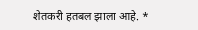शेतकरी हतबल झाला आहे. *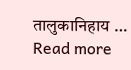तालुकानिहाय … Read more